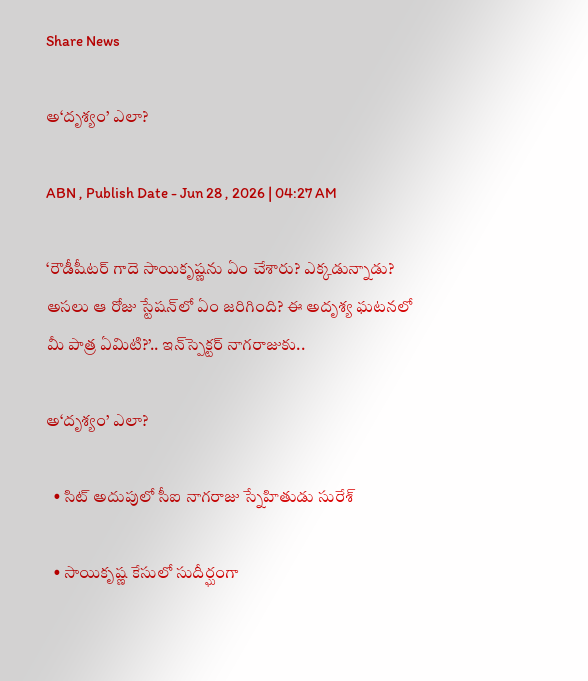Share News

అ‘దృశ్యం’ ఎలా?

ABN , Publish Date - Jun 28 , 2026 | 04:27 AM

‘రౌడీషీటర్‌ గాదె సాయికృష్ణను ఏం చేశారు? ఎక్కడున్నాడు? అసలు ఆ రోజు స్టేషన్‌లో ఏం జరిగింది? ఈ అదృశ్య ఘటనలో మీ పాత్ర ఏమిటి?’.. ఇన్‌స్పెక్టర్‌ నాగరాజుకు..

అ‘దృశ్యం’ ఎలా?

  • సిట్‌ అదుపులో సీఐ నాగరాజు స్నేహితుడు సురేశ్‌

  • సాయికృష్ణ కేసులో సుదీర్ఘంగా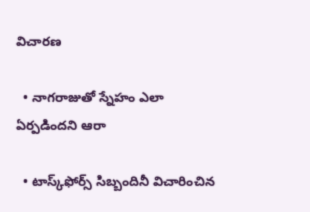విచారణ

  • నాగరాజుతో స్నేహం ఎలా ఏర్పడిందని ఆరా

  • టాస్క్‌ఫోర్స్‌ సిబ్బందినీ విచారించిన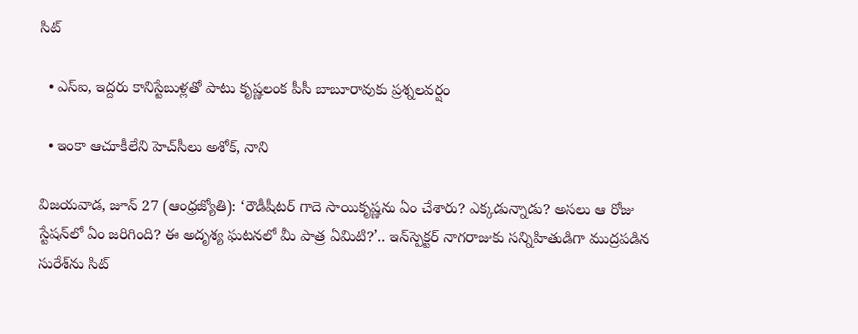సిట్‌

  • ఎస్‌ఐ, ఇద్దరు కానిస్టేబుళ్లతో పాటు కృష్ణలంక పీసీ బాబూరావుకు ప్రశ్నలవర్షం

  • ఇంకా ఆచూకీలేని హెచ్‌సీలు అశోక్‌, నాని

విజయవాడ, జూన్‌ 27 (ఆంధ్రజ్యోతి): ‘రౌడీషీటర్‌ గాదె సాయికృష్ణను ఏం చేశారు? ఎక్కడున్నాడు? అసలు ఆ రోజు స్టేషన్‌లో ఏం జరిగింది? ఈ అదృశ్య ఘటనలో మీ పాత్ర ఏమిటి?’.. ఇన్‌స్పెక్టర్‌ నాగరాజుకు సన్నిహితుడిగా ముద్రపడిన సురేశ్‌ను సిట్‌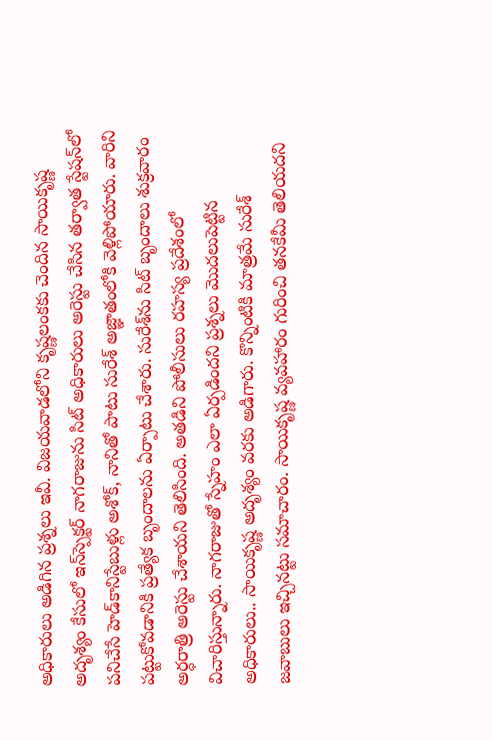అధికారులు అడిగిన ప్రశ్నలు ఇవీ. విజయవాడలోని కృష్ణలంకకు చెందిన సాయికృష్ణ అదృశ్యం కేసులో ఇన్‌స్పెక్టర్‌ నాగరాజును సిట్‌ అధికారులు అరెస్టు చేసిన తర్వాత స్టేషన్‌లో పనిచేసే హెడ్‌కానిస్టేబుళ్లు అశోక్‌, నానితో పాటు సురేశ్‌ అజ్ఞాతంలోకి వెళ్లిపోయారు. వారిని పట్టుకోవడానికి ప్రత్యేక బృందాలను ఏర్పాటు చేశారు. సురేశ్‌ను సిట్‌ బృందాలు శుక్రవారం అర్ధరాత్రి అరెస్టు చేశాయని తెలిసింది. అతడిని పోలీసులు రహస్య ప్రదేశంలో విచారిస్తున్నారు. నాగరాజుతో స్నేహం ఎలా ఏర్పడిందని ప్రశ్నలు మొదలుపెట్టిన అధికారులు.. సాయికృష్ణ అదృశ్యం వరకు అడిగారు. కొన్నింటికి మాత్రమే సురేశ్‌ జవాబులు ఇచ్చినట్టు సమాచారం. సాయికృష్ణ వ్యవహారం గురించి తనకేమీ తెలియదని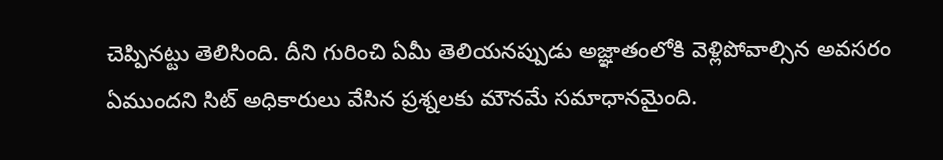చెప్పినట్టు తెలిసింది. దీని గురించి ఏమీ తెలియనప్పుడు అజ్ఞాతంలోకి వెళ్లిపోవాల్సిన అవసరం ఏముందని సిట్‌ అధికారులు వేసిన ప్రశ్నలకు మౌనమే సమాధానమైంది.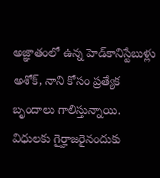అజ్ఞాతంలో ఉన్న హెడ్‌కానిస్టేబుళ్లు అశోక్‌, నాని కోసం ప్రత్యేక బృందాలు గాలిస్తున్నాయి. విధులకు గైర్హాజరైనందుకు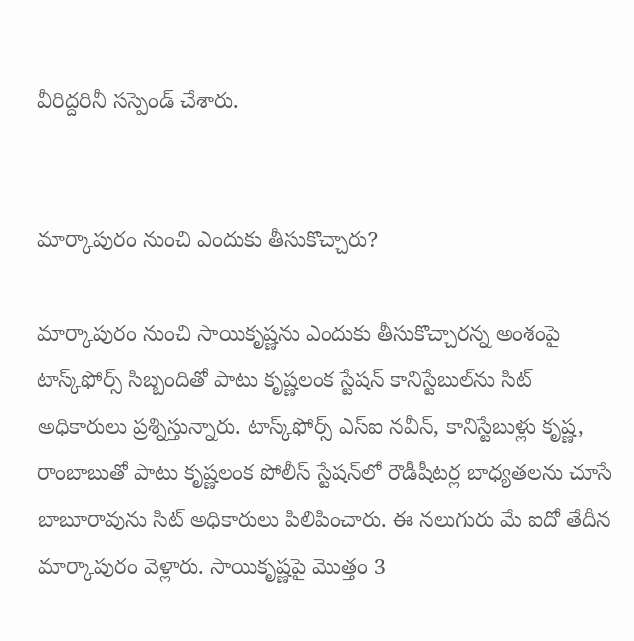వీరిద్దరినీ సస్పెండ్‌ చేశారు.


మార్కాపురం నుంచి ఎందుకు తీసుకొచ్చారు?

మార్కాపురం నుంచి సాయికృష్ణను ఎందుకు తీసుకొచ్చారన్న అంశంపై టాస్క్‌ఫోర్స్‌ సిబ్బందితో పాటు కృష్ణలంక స్టేషన్‌ కానిస్టేబుల్‌ను సిట్‌ అధికారులు ప్రశ్నిస్తున్నారు. టాస్క్‌ఫోర్స్‌ ఎస్‌ఐ నవీన్‌, కానిస్టేబుళ్లు కృష్ణ, రాంబాబుతో పాటు కృష్ణలంక పోలీస్‌ స్టేషన్‌లో రౌడీషీటర్ల బాధ్యతలను చూసే బాబూరావును సిట్‌ అధికారులు పిలిపించారు. ఈ నలుగురు మే ఐదో తేదీన మార్కాపురం వెళ్లారు. సాయికృష్ణపై మొత్తం 3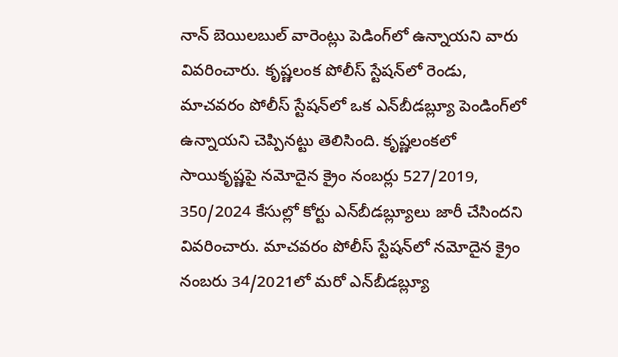నాన్‌ బెయిలబుల్‌ వారెంట్లు పెడింగ్‌లో ఉన్నాయని వారు వివరించారు. కృష్ణలంక పోలీస్‌ స్టేషన్‌లో రెండు, మాచవరం పోలీస్‌ స్టేషన్‌లో ఒక ఎన్‌బీడబ్ల్యూ పెండింగ్‌లో ఉన్నాయని చెప్పినట్టు తెలిసింది. కృష్ణలంకలో సాయికృష్ణపై నమోదైన క్రైం నంబర్లు 527/2019, 350/2024 కేసుల్లో కోర్టు ఎన్‌బీడబ్ల్యూలు జారీ చేసిందని వివరించారు. మాచవరం పోలీస్‌ స్టేషన్‌లో నమోదైన క్రైం నంబరు 34/2021లో మరో ఎన్‌బీడబ్ల్యూ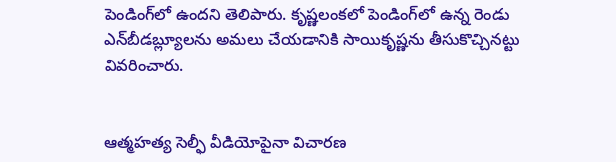పెండింగ్‌లో ఉందని తెలిపారు. కృష్ణలంకలో పెండింగ్‌లో ఉన్న రెండు ఎన్‌బీడబ్ల్యూలను అమలు చేయడానికి సాయికృష్ణను తీసుకొచ్చినట్టు వివరించారు.


ఆత్మహత్య సెల్ఫీ వీడియోపైనా విచారణ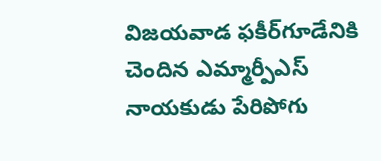విజయవాడ ఫకీర్‌గూడేనికి చెందిన ఎమ్మార్పీఎస్‌ నాయకుడు పేరిపోగు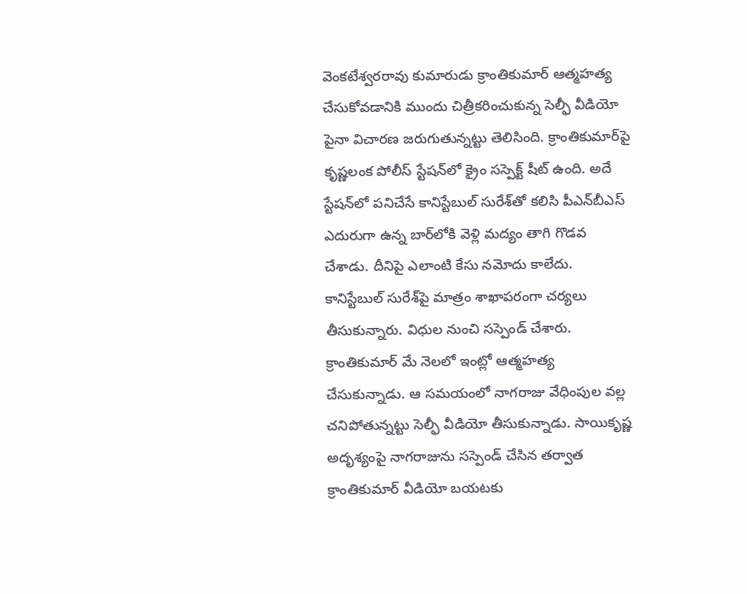వెంకటేశ్వరరావు కుమారుడు క్రాంతికుమార్‌ ఆత్మహత్య చేసుకోవడానికి ముందు చిత్రీకరించుకున్న సెల్ఫీ వీడియో పైనా విచారణ జరుగుతున్నట్టు తెలిసింది. క్రాంతికుమార్‌పై కృష్ణలంక పోలీస్‌ స్టేషన్‌లో క్రైం సస్పెక్ట్‌ షీట్‌ ఉంది. అదే స్టేషన్‌లో పనిచేసే కానిస్టేబుల్‌ సురేశ్‌తో కలిసి పీఎన్‌బీఎస్‌ ఎదురుగా ఉన్న బార్‌లోకి వెళ్లి మద్యం తాగి గొడవ చేశాడు. దీనిపై ఎలాంటి కేసు నమోదు కాలేదు. కానిస్టేబుల్‌ సురేశ్‌పై మాత్రం శాఖాపరంగా చర్యలు తీసుకున్నారు. విధుల నుంచి సస్పెండ్‌ చేశారు. క్రాంతికుమార్‌ మే నెలలో ఇంట్లో ఆత్మహత్య చేసుకున్నాడు. ఆ సమయంలో నాగరాజు వేధింపుల వల్ల చనిపోతున్నట్టు సెల్ఫీ వీడియో తీసుకున్నాడు. సాయికృష్ణ అదృశ్యంపై నాగరాజును సస్పెండ్‌ చేసిన తర్వాత క్రాంతికుమార్‌ వీడియో బయటకు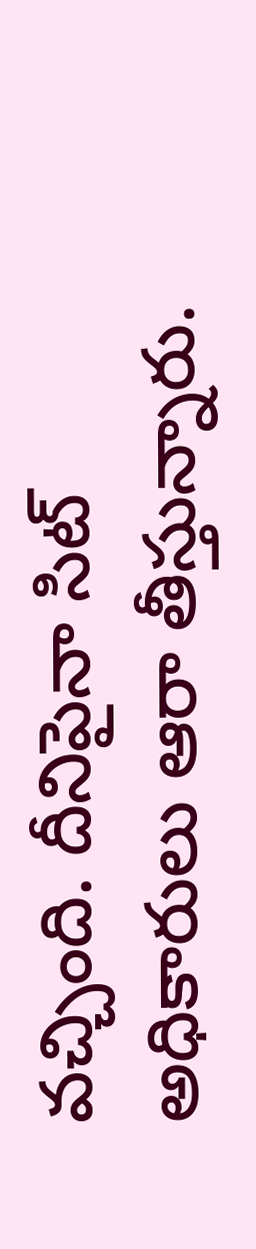వచ్చింది. దీనిపైనా సిట్‌ అధికారులు ఆరా తీస్తున్నారు.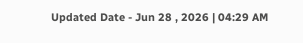Updated Date - Jun 28 , 2026 | 04:29 AM